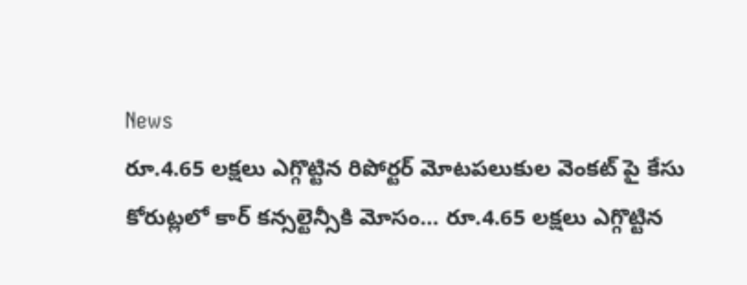News
రూ.4.65 లక్షలు ఎగ్గొట్టిన రిపోర్టర్ మోటపలుకుల వెంకట్ పై కేసు
కోరుట్లలో కార్ కన్సల్టెన్సీకి మోసం… రూ.4.65 లక్షలు ఎగ్గొట్టిన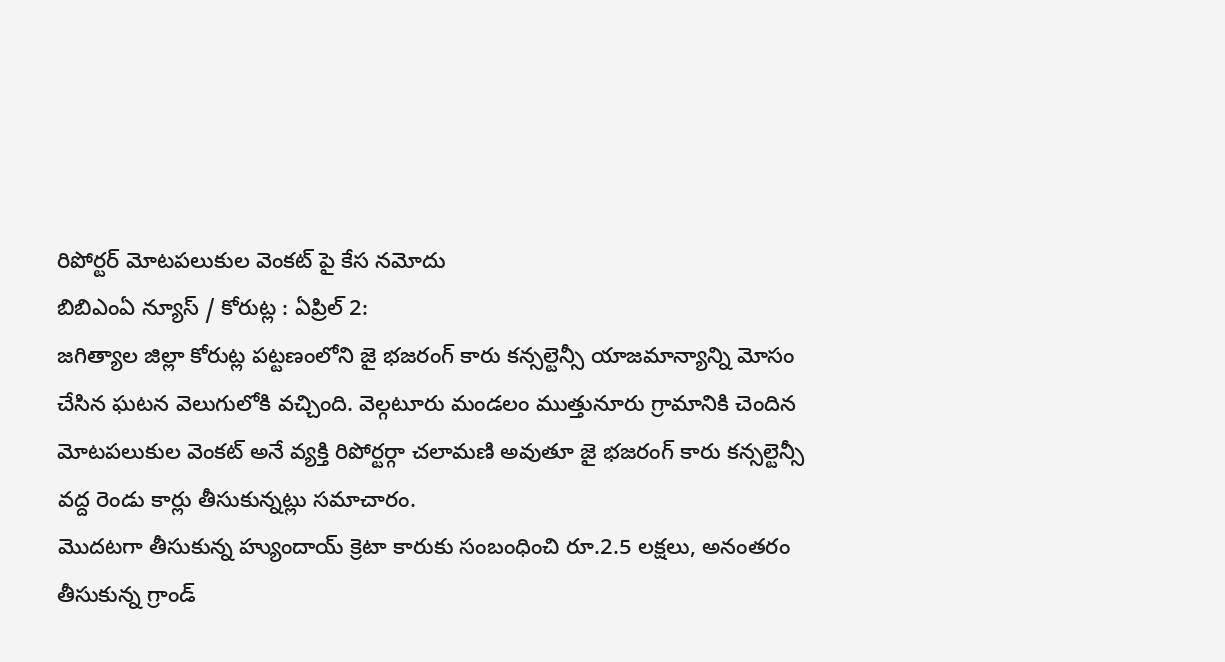రిపోర్టర్ మోటపలుకుల వెంకట్ పై కేస నమోదు
బిబిఎంఏ న్యూస్ / కోరుట్ల : ఏప్రిల్ 2:
జగిత్యాల జిల్లా కోరుట్ల పట్టణంలోని జై భజరంగ్ కారు కన్సల్టెన్సీ యాజమాన్యాన్ని మోసం చేసిన ఘటన వెలుగులోకి వచ్చింది. వెల్గటూరు మండలం ముత్తునూరు గ్రామానికి చెందిన మోటపలుకుల వెంకట్ అనే వ్యక్తి రిపోర్టర్గా చలామణి అవుతూ జై భజరంగ్ కారు కన్సల్టెన్సీ వద్ద రెండు కార్లు తీసుకున్నట్లు సమాచారం.
మొదటగా తీసుకున్న హ్యుందాయ్ క్రెటా కారుకు సంబంధించి రూ.2.5 లక్షలు, అనంతరం తీసుకున్న గ్రాండ్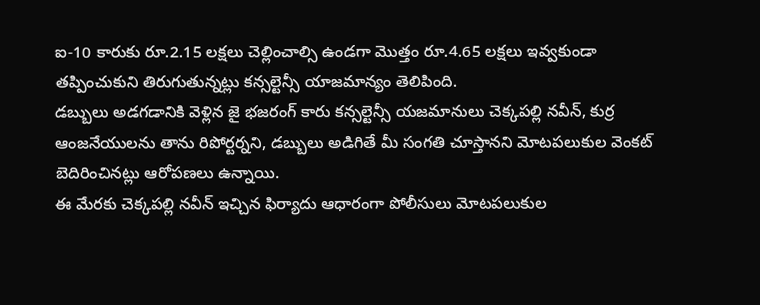ఐ-10 కారుకు రూ.2.15 లక్షలు చెల్లించాల్సి ఉండగా మొత్తం రూ.4.65 లక్షలు ఇవ్వకుండా తప్పించుకుని తిరుగుతున్నట్లు కన్సల్టెన్సీ యాజమాన్యం తెలిపింది.
డబ్బులు అడగడానికి వెళ్లిన జై భజరంగ్ కారు కన్సల్టెన్సీ యజమానులు చెక్కపల్లి నవీన్, కుర్ర ఆంజనేయులను తాను రిపోర్టర్నని, డబ్బులు అడిగితే మీ సంగతి చూస్తానని మోటపలుకుల వెంకట్ బెదిరించినట్లు ఆరోపణలు ఉన్నాయి.
ఈ మేరకు చెక్కపల్లి నవీన్ ఇచ్చిన ఫిర్యాదు ఆధారంగా పోలీసులు మోటపలుకుల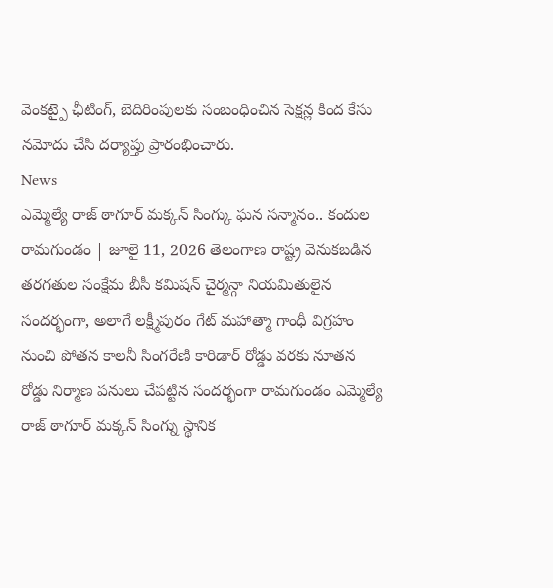వెంకట్పై ఛీటింగ్, బెదిరింపులకు సంబంధించిన సెక్షన్ల కింద కేసు నమోదు చేసి దర్యాప్తు ప్రారంభించారు.
News
ఎమ్మెల్యే రాజ్ ఠాగూర్ మక్కన్ సింగ్కు ఘన సన్మానం.. కందుల
రామగుండం | జూలై 11, 2026 తెలంగాణ రాష్ట్ర వెనుకబడిన తరగతుల సంక్షేమ బీసీ కమిషన్ చైర్మన్గా నియమితులైన సందర్భంగా, అలాగే లక్ష్మీపురం గేట్ మహాత్మా గాంధీ విగ్రహం నుంచి పోతన కాలనీ సింగరేణి కారిడార్ రోడ్డు వరకు నూతన రోడ్డు నిర్మాణ పనులు చేపట్టిన సందర్భంగా రామగుండం ఎమ్మెల్యే రాజ్ ఠాగూర్ మక్కన్ సింగ్ను స్థానిక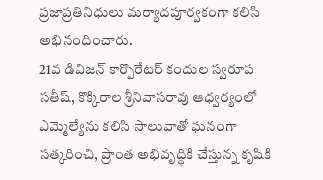ప్రజాప్రతినిధులు మర్యాదపూర్వకంగా కలిసి అభినందించారు.
21వ డివిజన్ కార్పొరేటర్ కందుల స్వరూప సతీష్, కొక్కిరాల శ్రీనివాసరావు ఆధ్వర్యంలో ఎమ్మెల్యేను కలిసి సాలువాతో ఘనంగా సత్కరించి, ప్రాంత అభివృద్ధికి చేస్తున్న కృషికి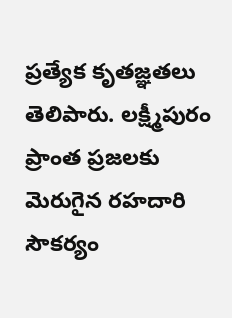ప్రత్యేక కృతజ్ఞతలు తెలిపారు. లక్ష్మీపురం ప్రాంత ప్రజలకు మెరుగైన రహదారి సౌకర్యం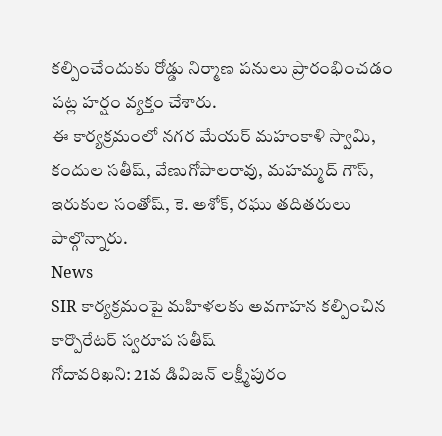కల్పించేందుకు రోడ్డు నిర్మాణ పనులు ప్రారంభించడం పట్ల హర్షం వ్యక్తం చేశారు.
ఈ కార్యక్రమంలో నగర మేయర్ మహంకాళి స్వామి, కందుల సతీష్, వేణుగోపాలరావు, మహమ్మద్ గౌస్, ఇరుకుల సంతోష్, కె. అశోక్, రఘు తదితరులు పాల్గొన్నారు.
News
SIR కార్యక్రమంపై మహిళలకు అవగాహన కల్పించిన కార్పొరేటర్ స్వరూప సతీష్
గోదావరిఖని: 21వ డివిజన్ లక్ష్మీపురం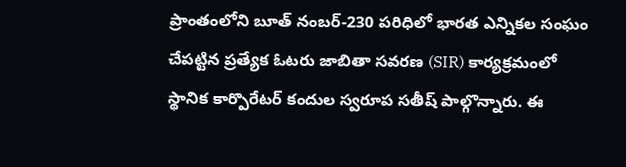ప్రాంతంలోని బూత్ నంబర్-230 పరిధిలో భారత ఎన్నికల సంఘం చేపట్టిన ప్రత్యేక ఓటరు జాబితా సవరణ (SIR) కార్యక్రమంలో స్థానిక కార్పొరేటర్ కందుల స్వరూప సతీష్ పాల్గొన్నారు. ఈ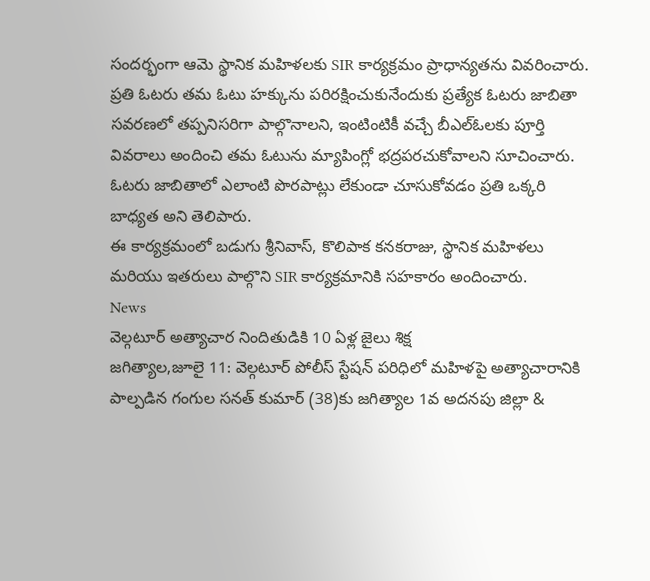సందర్భంగా ఆమె స్థానిక మహిళలకు SIR కార్యక్రమం ప్రాధాన్యతను వివరించారు.
ప్రతి ఓటరు తమ ఓటు హక్కును పరిరక్షించుకునేందుకు ప్రత్యేక ఓటరు జాబితా సవరణలో తప్పనిసరిగా పాల్గొనాలని, ఇంటింటికీ వచ్చే బీఎల్ఓలకు పూర్తి వివరాలు అందించి తమ ఓటును మ్యాపింగ్లో భద్రపరచుకోవాలని సూచించారు. ఓటరు జాబితాలో ఎలాంటి పొరపాట్లు లేకుండా చూసుకోవడం ప్రతి ఒక్కరి బాధ్యత అని తెలిపారు.
ఈ కార్యక్రమంలో బడుగు శ్రీనివాస్, కొలిపాక కనకరాజు, స్థానిక మహిళలు మరియు ఇతరులు పాల్గొని SIR కార్యక్రమానికి సహకారం అందించారు.
News
వెల్గటూర్ అత్యాచార నిందితుడికి 10 ఏళ్ల జైలు శిక్ష
జగిత్యాల,జూలై 11: వెల్గటూర్ పోలీస్ స్టేషన్ పరిధిలో మహిళపై అత్యాచారానికి పాల్పడిన గంగుల సనత్ కుమార్ (38)కు జగిత్యాల 1వ అదనపు జిల్లా &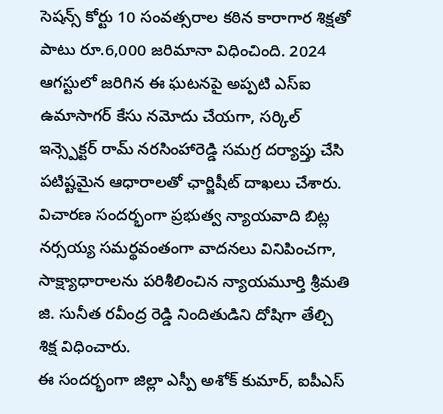సెషన్స్ కోర్టు 10 సంవత్సరాల కఠిన కారాగార శిక్షతో పాటు రూ.6,000 జరిమానా విధించింది. 2024 ఆగస్టులో జరిగిన ఈ ఘటనపై అప్పటి ఎస్ఐ ఉమాసాగర్ కేసు నమోదు చేయగా, సర్కిల్ ఇన్స్పెక్టర్ రామ్ నరసింహారెడ్డి సమగ్ర దర్యాప్తు చేసి పటిష్టమైన ఆధారాలతో ఛార్జిషీట్ దాఖలు చేశారు.
విచారణ సందర్భంగా ప్రభుత్వ న్యాయవాది బిట్ల నర్సయ్య సమర్థవంతంగా వాదనలు వినిపించగా, సాక్ష్యాధారాలను పరిశీలించిన న్యాయమూర్తి శ్రీమతి జి. సునీత రవీంద్ర రెడ్డి నిందితుడిని దోషిగా తేల్చి శిక్ష విధించారు.
ఈ సందర్భంగా జిల్లా ఎస్పీ అశోక్ కుమార్, ఐపీఎస్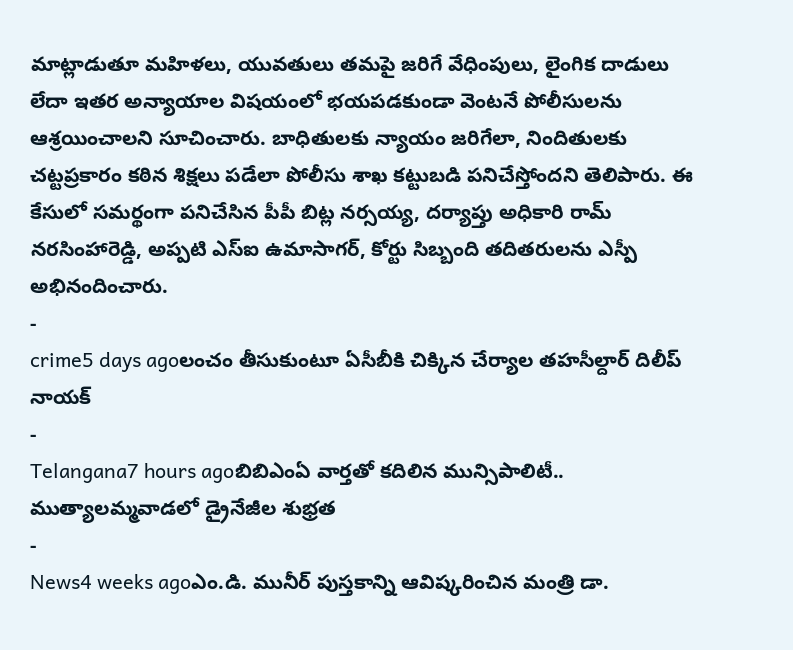మాట్లాడుతూ మహిళలు, యువతులు తమపై జరిగే వేధింపులు, లైంగిక దాడులు లేదా ఇతర అన్యాయాల విషయంలో భయపడకుండా వెంటనే పోలీసులను ఆశ్రయించాలని సూచించారు. బాధితులకు న్యాయం జరిగేలా, నిందితులకు చట్టప్రకారం కఠిన శిక్షలు పడేలా పోలీసు శాఖ కట్టుబడి పనిచేస్తోందని తెలిపారు. ఈ కేసులో సమర్థంగా పనిచేసిన పీపీ బిట్ల నర్సయ్య, దర్యాప్తు అధికారి రామ్ నరసింహారెడ్డి, అప్పటి ఎస్ఐ ఉమాసాగర్, కోర్టు సిబ్బంది తదితరులను ఎస్పీ అభినందించారు.
-
crime5 days agoలంచం తీసుకుంటూ ఏసీబీకి చిక్కిన చేర్యాల తహసీల్దార్ దిలీప్ నాయక్
-
Telangana7 hours agoబిబిఎంఏ వార్తతో కదిలిన మున్సిపాలిటీ.. ముత్యాలమ్మవాడలో డ్రైనేజీల శుభ్రత
-
News4 weeks agoఎం.డి. మునీర్ పుస్తకాన్ని ఆవిష్కరించిన మంత్రి డా.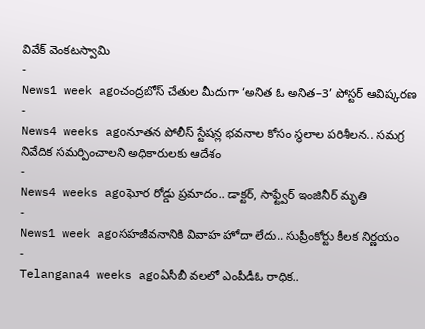వివేక్ వెంకటస్వామి
-
News1 week agoచంద్రబోస్ చేతుల మీదుగా ‘అనిత ఓ అనిత–3’ పోస్టర్ ఆవిష్కరణ
-
News4 weeks agoనూతన పోలీస్ స్టేషన్ల భవనాల కోసం స్థలాల పరిశీలన.. సమగ్ర నివేదిక సమర్పించాలని అధికారులకు ఆదేశం
-
News4 weeks agoఘోర రోడ్డు ప్రమాదం.. డాక్టర్, సాఫ్ట్వేర్ ఇంజినీర్ మృతి
-
News1 week agoసహజీవనానికి వివాహ హోదా లేదు.. సుప్రీంకోర్టు కీలక నిర్ణయం
-
Telangana4 weeks agoఏసీబీ వలలో ఎంపీడీఓ రాధిక..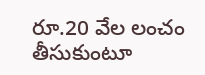రూ.20 వేల లంచం తీసుకుంటూ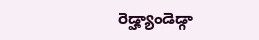రెడ్హ్యాండెడ్గా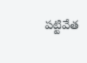పట్టివేత